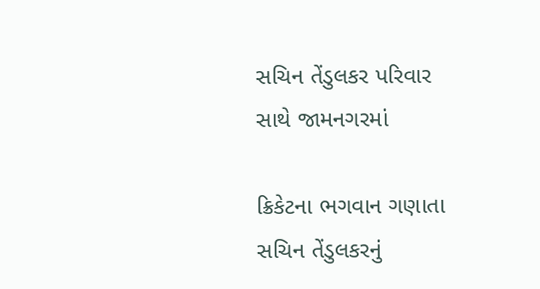સચિન તેંડુલકર પરિવાર સાથે જામનગરમાં

ક્રિકેટના ભગવાન ગણાતા સચિન તેંડુલકરનું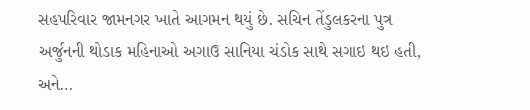સહપરિવાર જામનગર ખાતે આગમન થયું છે. સચિન તેંડુલકરના પુત્ર અર્જુનની થોડાક મહિનાઓ અગાઉ સાનિયા ચંડોક સાથે સગાઇ થઇ હતી, અને…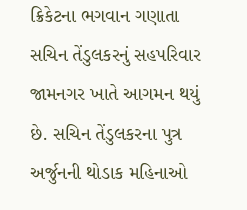ક્રિકેટના ભગવાન ગણાતા સચિન તેંડુલકરનું સહપરિવાર જામનગર ખાતે આગમન થયું છે. સચિન તેંડુલકરના પુત્ર અર્જુનની થોડાક મહિનાઓ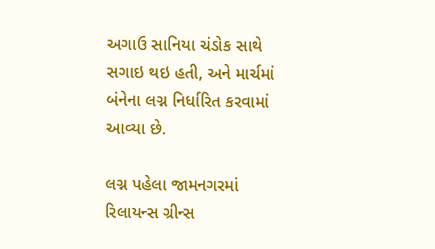અગાઉ સાનિયા ચંડોક સાથે સગાઇ થઇ હતી, અને માર્ચમાં બંનેના લગ્ન નિર્ધારિત કરવામાં આવ્યા છે.

લગ્ન પહેલા જામનગરમાં રિલાયન્સ ગ્રીન્સ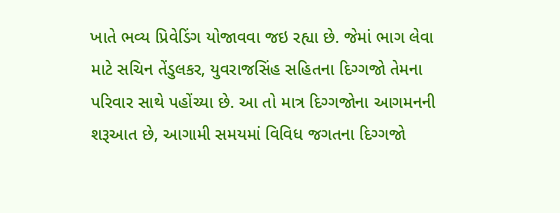ખાતે ભવ્ય પ્રિવેડિંગ યોજાવવા જઇ રહ્યા છે. જેમાં ભાગ લેવા માટે સચિન તેંડુલકર, યુવરાજસિંહ સહિતના દિગ્ગજો તેમના પરિવાર સાથે પહોંચ્યા છે. આ તો માત્ર દિગ્ગજોના આગમનની શરૂઆત છે, આગામી સમયમાં વિવિધ જગતના દિગ્ગજો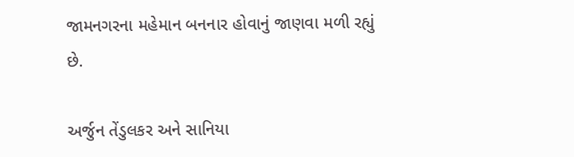જામનગરના મહેમાન બનનાર હોવાનું જાણવા મળી રહ્યું છે.

અર્જુન તેંડુલકર અને સાનિયા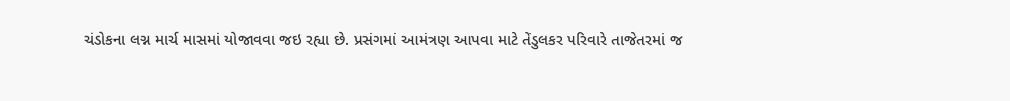ચંડોકના લગ્ન માર્ચ માસમાં યોજાવવા જઇ રહ્યા છે. પ્રસંગમાં આમંત્રણ આપવા માટે તેંડુલકર પરિવારે તાજેતરમાં જ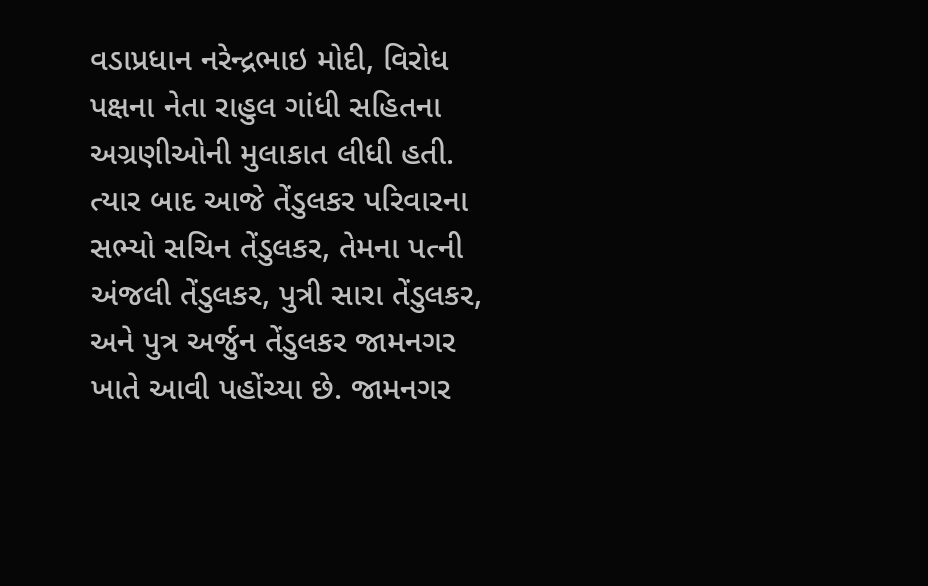વડાપ્રધાન નરેન્દ્રભાઇ મોદી, વિરોધ પક્ષના નેતા રાહુલ ગાંધી સહિતના અગ્રણીઓની મુલાકાત લીધી હતી. ત્યાર બાદ આજે તેંડુલકર પરિવારના સભ્યો સચિન તેંડુલકર, તેમના પત્ની અંજલી તેંડુલકર, પુત્રી સારા તેંડુલકર, અને પુત્ર અર્જુન તેંડુલકર જામનગર ખાતે આવી પહોંચ્યા છે. જામનગર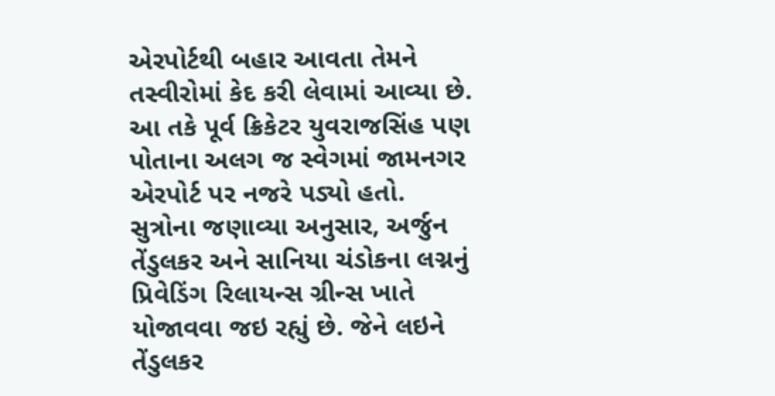એરપોર્ટથી બહાર આવતા તેમને તસ્વીરોમાં કેદ કરી લેવામાં આવ્યા છે. આ તકે પૂર્વ ક્રિકેટર યુવરાજસિંહ પણ પોતાના અલગ જ સ્વેગમાં જામનગર એરપોર્ટ પર નજરે પડ્યો હતો. સુત્રોના જણાવ્યા અનુસાર, અર્જુન તેંડુલકર અને સાનિયા ચંડોકના લગ્નનું પ્રિવેડિંગ રિલાયન્સ ગ્રીન્સ ખાતે યોજાવવા જઇ રહ્યું છે. જેને લઇને તેંડુલકર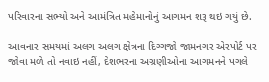પરિવારના સભ્યો અને આમંત્રિત મહેમાનોનું આગમન શરૂ થઇ ગયું છે.

આવનાર સમયમાં અલગ અલગ ક્ષેત્રના દિગ્ગજો જામનગર એરપોર્ટ પર જોવા મળે તો નવાઇ નહીં, દેશભરના અગ્રણીઓના આગમનને પગલે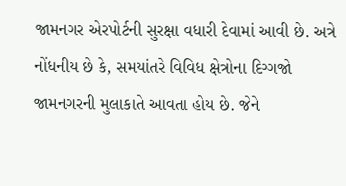જામનગર એરપોર્ટની સુરક્ષા વધારી દેવામાં આવી છે. અત્રે નોંધનીય છે કે, સમયાંતરે વિવિધ ક્ષેત્રોના દિગ્ગજો જામનગરની મુલાકાતે આવતા હોય છે. જેને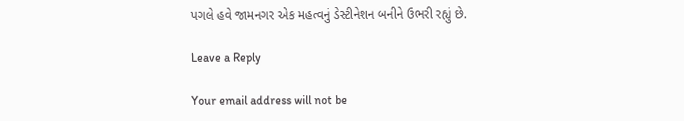પગલે હવે જામનગર એક મહત્વનું ડેસ્ટીનેશન બનીને ઉભરી રહ્યું છે.

Leave a Reply

Your email address will not be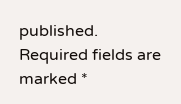published. Required fields are marked *